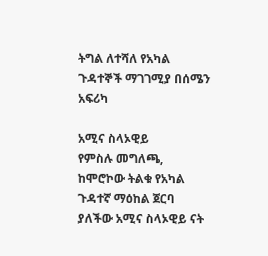ትግል ለተሻለ የአካል ጉዳተኞች ማገገሚያ በሰሜን አፍሪካ

አሚና ስላኦዊይ
የምስሉ መግለጫ, ከሞሮኮው ትልቁ የአካል ጉዳተኛ ማዕከል ጀርባ ያለችው አሚና ስላኦዊይ ናት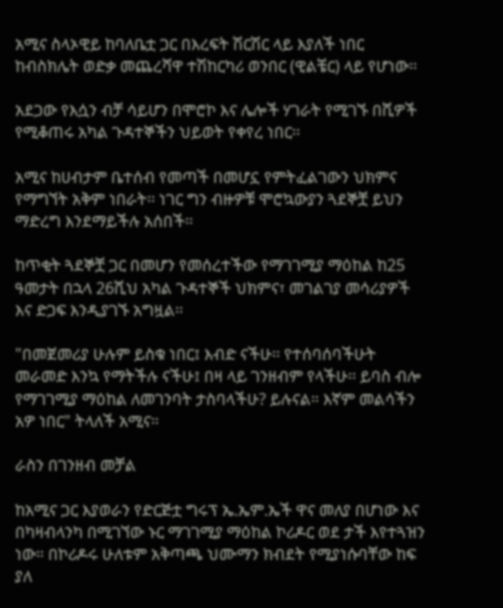አሚና ስላኦዊይ ከባለቤቷ ጋር በእረፍት ሽርሽር ላይ እያለች ነበር ከብስክሌት ወድቃ መጨረሻዋ ተሽከርካሪ ወንበር (ዊልቼር) ላይ የሆነው፡፡

አደጋው የእሷን ብቻ ሳይሆን በሞሮኮ እና ሌሎች ሃገራት የሚገኙ በሺዎች የሚቆጠሩ አካል ጉዳተኞችን ህይወት የቀየረ ነበር፡፡

አሚና ከሀብታም ቤተሰብ የመጣች በመሆኗ የምትፈልገውን ህክምና የማግኘት አቅም ነበራት፡፡ ነገር ግን ብዙዎቹ ሞሮኳውያን ጓደኞቿ ይህን ማድረግ እንደማይችሉ አሰበች፡፡

ከጥቂት ጓደኞቿ ጋር በመሆን የመሰረተችው የማገገሚያ ማዕከል ከ25 ዓመታት በኋላ 26ሺህ አካል ጉዳተኞች ህክምና፣ መገልገያ መሳሪያዎች እና ድጋፍ እንዲያገኙ አግዟል፡፡

"በመጀመሪያ ሁሉም ይስቁ ነበር፤ እብድ ናችሁ፡፡ የተሰባሰባችሁት መራመድ እንኳ የማትችሉ ናችሁ፤ በዛ ላይ ገንዘብም የላችሁ፡፡ ይባስ ብሎ የማገገሚያ ማዕከል ለመገንባት ታስባላችሁ? ይሉናል። እኛም መልሳችን አዎ ነበር" ትላለች አሚና።

ራስን በገንዘብ መቻል

ከአሚና ጋር እያወራን የድርጅቷ ግሩፕ ኤ.ኤም.ኤች ዋና መለያ በሆነው እና በካዛብላንካ በሚገኘው ኑር ማገገሚያ ማዕከል ኮሪዶር ወደ ታች እየተጓዝን ነው። በኮሪዶሩ ሁለቱም አቅጣጫ ህሙማን ክብደት የሚያነሱባቸው ከፍ ያለ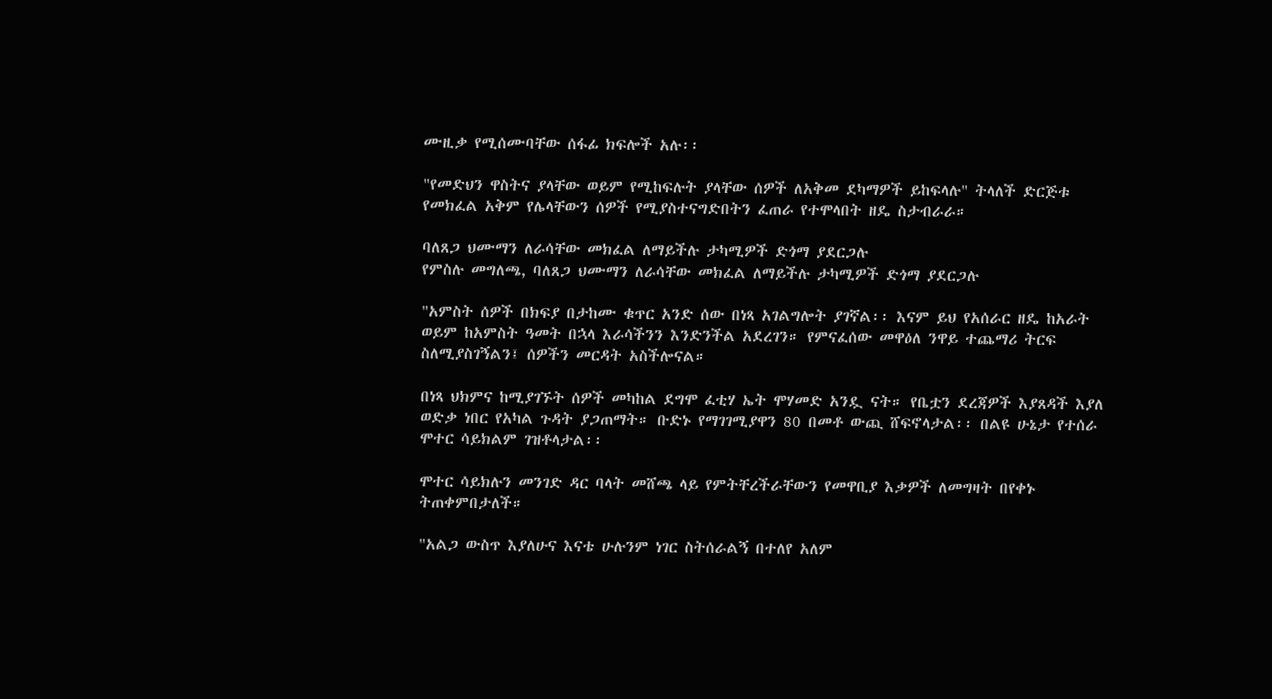ሙዚቃ የሚሰሙባቸው ሰፋፊ ክፍሎች አሉ፡፡

"የመድህን ዋስትና ያላቸው ወይም የሚከፍሉት ያላቸው ሰዎች ለአቅመ ደካማዎች ይከፍላሉ" ትላለች ድርጅቱ የመክፈል አቅም የሌላቸውን ሰዎች የሚያስተናግድበትን ፈጠራ የተሞላበት ዘዴ ስታብራራ።

ባለጸጋ ህሙማን ለራሳቸው መክፈል ለማይችሉ ታካሚዎች ድጎማ ያደርጋሉ
የምስሉ መግለጫ, ባለጸጋ ህሙማን ለራሳቸው መክፈል ለማይችሉ ታካሚዎች ድጎማ ያደርጋሉ

"አምስት ሰዎች በክፍያ በታከሙ ቁጥር አንድ ሰው በነጻ አገልግሎት ያገኛል፡፡ እናም ይህ የአሰራር ዘዴ ከአራት ወይም ከአምስት ዓመት በኋላ እራሳችንን እንድንችል አደረገን። የምናፈሰው መዋዕለ ንዋይ ተጨማሪ ትርፍ ስለሚያስገኝልን፤ ሰዎችን መርዳት አስችሎናል።

በነጻ ህክምና ከሚያገኙት ሰዎች መካከል ደግሞ ፈቲሃ ኤት ሞሃመድ አንዷ ናት። የቤቷን ደረጃዎች እያጸዳች እያለ ወድቃ ነበር የአካል ጉዳት ያጋጠማት። ቡድኑ የማገገሚያዋን 80 በመቶ ውጪ ሸፍኖላታል፡፡ በልዩ ሁኔታ የተሰራ ሞተር ሳይክልም ገዝቶላታል፡፡

ሞተር ሳይክሉን መንገድ ዳር ባላት መሸጫ ላይ የምትቸረችራቸውን የመዋቢያ እቃዎች ለመግዛት በየቀኑ ትጠቀምበታለች።

"አልጋ ውስጥ እያለሁና እናቴ ሁሉንም ነገር ስትሰራልኝ በተለየ አለም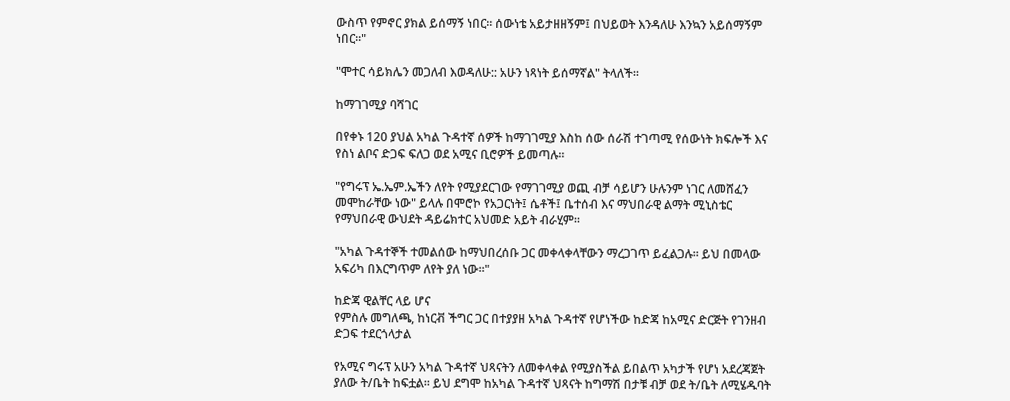ውስጥ የምኖር ያክል ይሰማኝ ነበር፡፡ ሰውነቴ አይታዘዘኝም፤ በህይወት እንዳለሁ እንኳን አይሰማኝም ነበር፡፡"

"ሞተር ሳይክሌን መጋለብ እወዳለሁ:: አሁን ነጻነት ይሰማኛል" ትላለች፡፡

ከማገገሚያ ባሻገር

በየቀኑ 120 ያህል አካል ጉዳተኛ ሰዎች ከማገገሚያ እስከ ሰው ሰራሽ ተገጣሚ የሰውነት ክፍሎች እና የስነ ልቦና ድጋፍ ፍለጋ ወደ አሚና ቢሮዎች ይመጣሉ፡፡

"የግሩፕ ኤ.ኤም.ኤችን ለየት የሚያደርገው የማገገሚያ ወጪ ብቻ ሳይሆን ሁሉንም ነገር ለመሸፈን መሞከራቸው ነው" ይላሉ በሞሮኮ የአጋርነት፤ ሴቶች፤ ቤተሰብ እና ማህበራዊ ልማት ሚኒስቴር የማህበራዊ ውህደት ዳይሬክተር አህመድ አይት ብራሂም፡፡

"አካል ጉዳተኞች ተመልሰው ከማህበረሰቡ ጋር መቀላቀላቸውን ማረጋገጥ ይፈልጋሉ፡፡ ይህ በመላው አፍሪካ በእርግጥም ለየት ያለ ነው፡፡"

ከድጃ ዊልቸር ላይ ሆና
የምስሉ መግለጫ, ከነርቭ ችግር ጋር በተያያዘ አካል ጉዳተኛ የሆነችው ከድጃ ከአሚና ድርጅት የገንዘብ ድጋፍ ተደርጎላታል

የአሚና ግሩፕ አሁን አካል ጉዳተኛ ህጻናትን ለመቀላቀል የሚያስችል ይበልጥ አካታች የሆነ አደረጃጀት ያለው ት/ቤት ከፍቷል፡፡ ይህ ደግሞ ከአካል ጉዳተኛ ህጻናት ከግማሽ በታቹ ብቻ ወደ ት/ቤት ለሚሄዱባት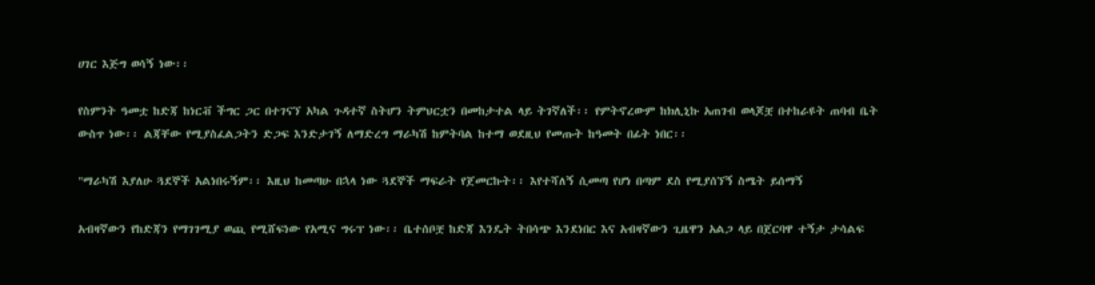ሀገር እጅግ ወሳኝ ነው፡፡

የስምንት ዓመቷ ከድጃ ከነርቭ ችግር ጋር በተገናኘ አካል ጉዳተኛ ስትሆን ትምህርቷን በመከታተል ላይ ትገኛለች፡፡ የምትኖረውም ከክሊኒኩ አጠገብ ወላጆቿ በተከራዩት ጠባብ ቤት ውስጥ ነው፡፡ ልጃቸው የሚያስፈልጋትን ድጋፍ እንድታገኝ ለማድረግ ማራካሽ ከምትባል ከተማ ወደዚህ የመጡት ከዓመት በፊት ነበር፡፡

"ማራካሽ እያለሁ ጓደኞች አልነበሩኝም፡፡ እዚህ ከመጣሁ በኋላ ነው ጓደኞች ማፍራት የጀመርኩት፡፡ እየተሻለኝ ሲመጣ የሆነ በጣም ደስ የሚያሰኘኝ ስሜት ይሰማኝ

አብዛኛውን የከድጃን የማገገሚያ ወጪ የሚሸፍነው የአሚና ግሩፕ ነው፡፡ ቤተሰቦቿ ከድጃ እንዴት ትበሳጭ እንደነበር እና አብዛኛውን ጊዜዋን አልጋ ላይ በጀርባዋ ተኝታ ታሳልፍ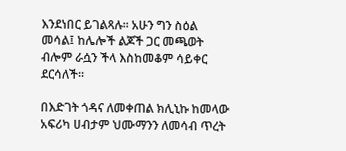እንደነበር ይገልጻሉ፡፡ አሁን ግን ስዕል መሳል፤ ከሌሎች ልጆች ጋር መጫወት ብሎም ራሷን ችላ እስከመቆም ሳይቀር ደርሳለች፡፡

በእድገት ጎዳና ለመቀጠል ክሊኒኩ ከመላው አፍሪካ ሀብታም ህሙማንን ለመሳብ ጥረት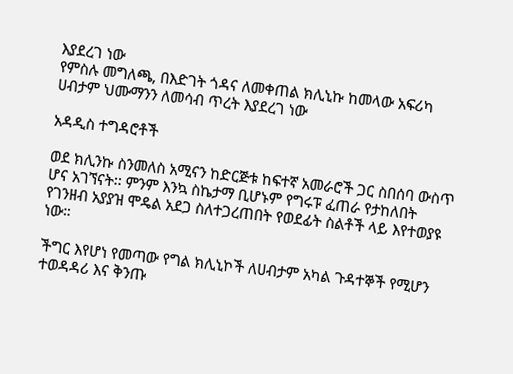እያደረገ ነው
የምስሉ መግለጫ, በእድገት ጎዳና ለመቀጠል ክሊኒኩ ከመላው አፍሪካ ሀብታም ህሙማንን ለመሳብ ጥረት እያደረገ ነው

አዳዲስ ተግዳሮቶች

ወደ ክሊንኩ ስንመለስ አሚናን ከድርጅቱ ከፍተኛ አመራሮች ጋር ስበሰባ ውስጥ ሆና አገኘናት፡፡ ምንም እንኳ ስኬታማ ቢሆኑም የግሩፑ ፈጠራ የታከለበት የገንዘብ አያያዝ ሞዴል አደጋ ስለተጋረጠበት የወደፊት ስልቶች ላይ እየተወያዩ ነው።

ችግር እየሆነ የመጣው የግል ክሊኒኮች ለሀብታም አካል ጉዳተኞች የሚሆን ተወዳዳሪ እና ቅንጡ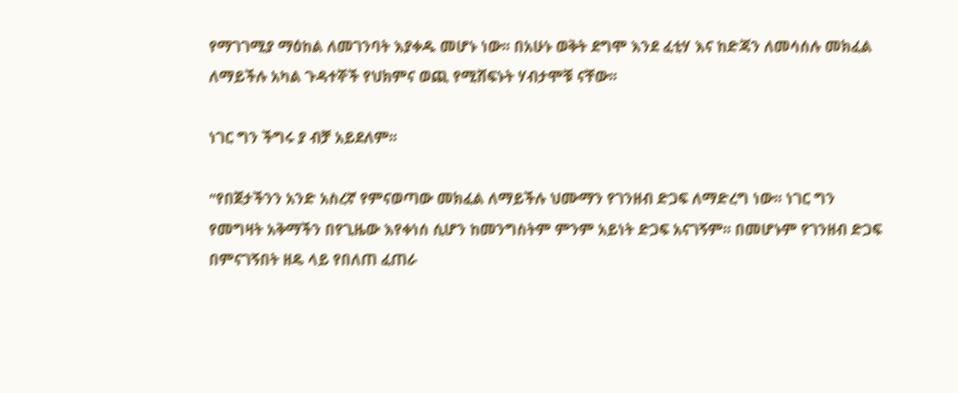የማገገሚያ ማዕከል ለመገንባት እያቀዱ መሆኑ ነው፡፡ በአሁኑ ወቅት ደግሞ እንደ ፈቲሃ እና ከድጃን ለመሳሰሉ መክፈል ለማይችሉ አካል ጉዳተኞች የህክምና ወጪ የሚሸፍኑት ሃብታሞቹ ናቸው፡፡

ነገር ግን ችግሩ ያ ብቻ አይደለም፡፡

"የበጀታችንን አንድ አስረኛ የምናወጣው መክፈል ለማይችሉ ህሙማን የገንዘብ ድጋፍ ለማድረግ ነው፡፡ ነገር ግን የመግዛት አቅማችን በየጊዜው እየቀነሰ ሲሆን ከመንግስትም ምንም አይነት ድጋፍ አናገኝም፡፡ በመሆኑም የገንዘብ ድጋፍ በምናገኝበት ዘዴ ላይ የበለጠ ፈጠራ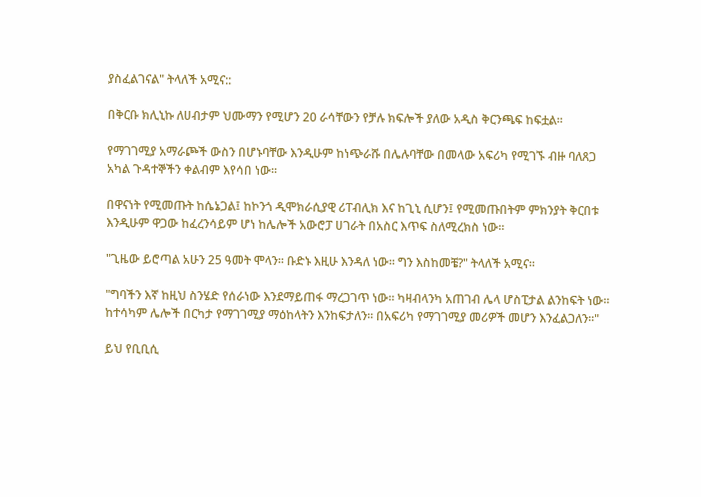ያስፈልገናል" ትላለች አሚና::

በቅርቡ ክሊኒኩ ለሀብታም ህሙማን የሚሆን 20 ራሳቸውን የቻሉ ክፍሎች ያለው አዲስ ቅርንጫፍ ከፍቷል፡፡

የማገገሚያ አማራጮች ውስን በሆኑባቸው እንዲሁም ከነጭራሹ በሌሉባቸው በመላው አፍሪካ የሚገኙ ብዙ ባለጸጋ አካል ጉዳተኞችን ቀልብም እየሳበ ነው፡፡

በዋናነት የሚመጡት ከሴኔጋል፤ ከኮንጎ ዲሞክራሲያዊ ሪፐብሊክ እና ከጊኒ ሲሆን፤ የሚመጡበትም ምክንያት ቅርበቱ እንዲሁም ዋጋው ከፈረንሳይም ሆነ ከሌሎች አውሮፓ ሀገራት በአስር እጥፍ ስለሚረክስ ነው፡፡

"ጊዜው ይሮጣል አሁን 25 ዓመት ሞላን፡፡ ቡድኑ እዚሁ እንዳለ ነው፡፡ ግን እስከመቼ?" ትላለች አሚና፡፡

"ግባችን እኛ ከዚህ ስንሄድ የሰራነው እንደማይጠፋ ማረጋገጥ ነው፡፡ ካዛብላንካ አጠገብ ሌላ ሆስፒታል ልንከፍት ነው፡፡ ከተሳካም ሌሎች በርካታ የማገገሚያ ማዕከላትን እንከፍታለን፡፡ በአፍሪካ የማገገሚያ መሪዎች መሆን እንፈልጋለን፡፡"

ይህ የቢቢሲ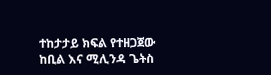ተከታታይ ክፍል የተዘጋጀው ከቢል እና ሚሊንዳ ጌትስ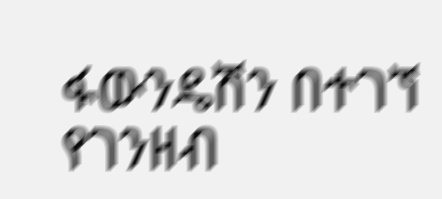ፋውንዴሽን በተገኘ የገንዘብ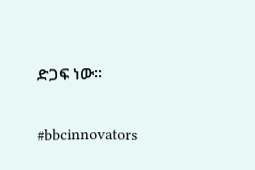ድጋፍ ነው፡፡

#bbcinnovators